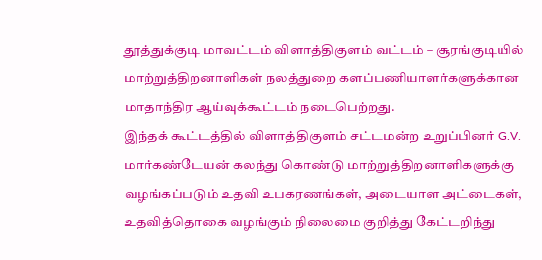தூத்துக்குடி மாவட்டம் விளாத்திகுளம் வட்டம் – சூரங்குடியில் மாற்றுத்திறனாளிகள் நலத்துறை களப்பணியாளர்களுக்கான மாதாந்திர ஆய்வுக்கூட்டம் நடைபெற்றது.
இந்தக் கூட்டத்தில் விளாத்திகுளம் சட்டமன்ற உறுப்பினர் G.V. மார்கண்டேயன் கலந்து கொண்டு மாற்றுத்திறனாளிகளுக்கு வழங்கப்படும் உதவி உபகரணங்கள், அடையாள அட்டைகள், உதவித்தொகை வழங்கும் நிலைமை குறித்து கேட்டறிந்து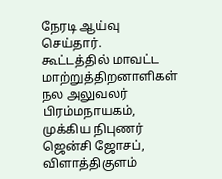நேரடி ஆய்வு செய்தார்.
கூட்டத்தில் மாவட்ட மாற்றுத்திறனாளிகள் நல அலுவலர் பிரம்மநாயகம், முக்கிய நிபுணர் ஜென்சி ஜோசப், விளாத்திகுளம்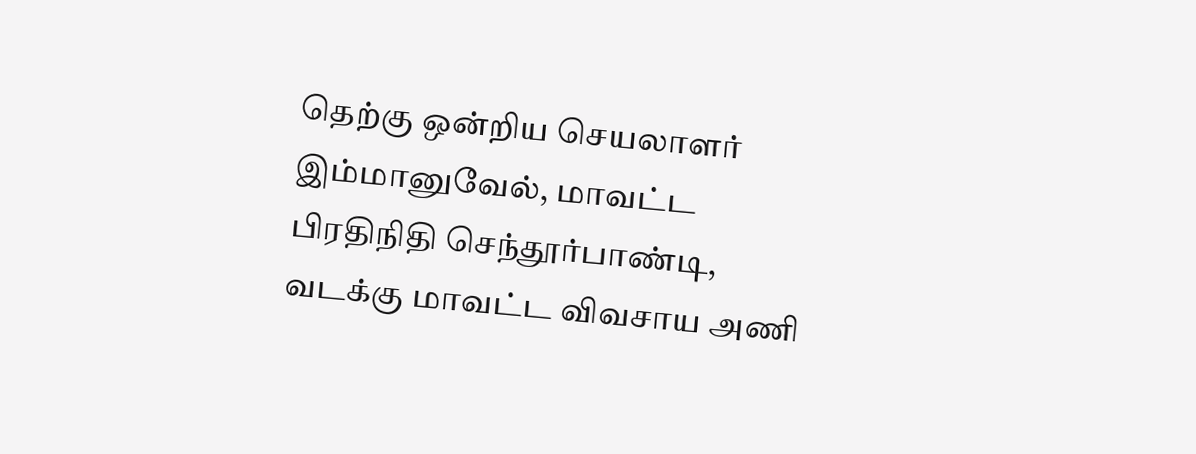தெற்கு ஒன்றிய செயலாளர் இம்மானுவேல், மாவட்ட பிரதிநிதி செந்தூர்பாண்டி, வடக்கு மாவட்ட விவசாய அணி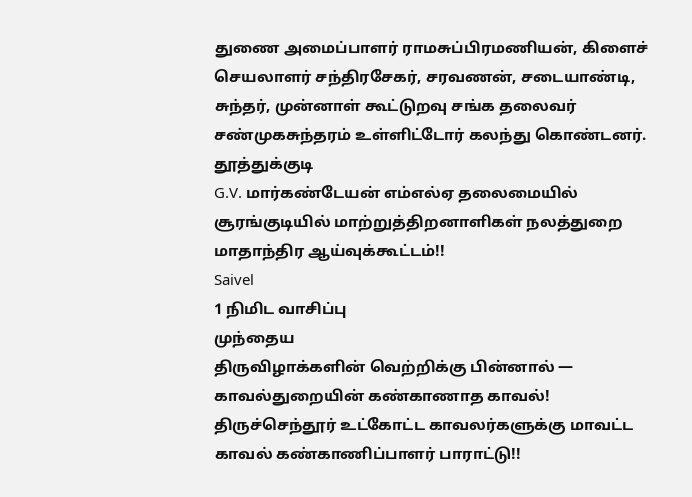துணை அமைப்பாளர் ராமசுப்பிரமணியன், கிளைச் செயலாளர் சந்திரசேகர், சரவணன், சடையாண்டி, சுந்தர், முன்னாள் கூட்டுறவு சங்க தலைவர் சண்முகசுந்தரம் உள்ளிட்டோர் கலந்து கொண்டனர்.
தூத்துக்குடி
G.V. மார்கண்டேயன் எம்எல்ஏ தலைமையில் சூரங்குடியில் மாற்றுத்திறனாளிகள் நலத்துறை மாதாந்திர ஆய்வுக்கூட்டம்!!
Saivel
1 நிமிட வாசிப்பு
முந்தைய
திருவிழாக்களின் வெற்றிக்கு பின்னால் — காவல்துறையின் கண்காணாத காவல்! திருச்செந்தூர் உட்கோட்ட காவலர்களுக்கு மாவட்ட காவல் கண்காணிப்பாளர் பாராட்டு!!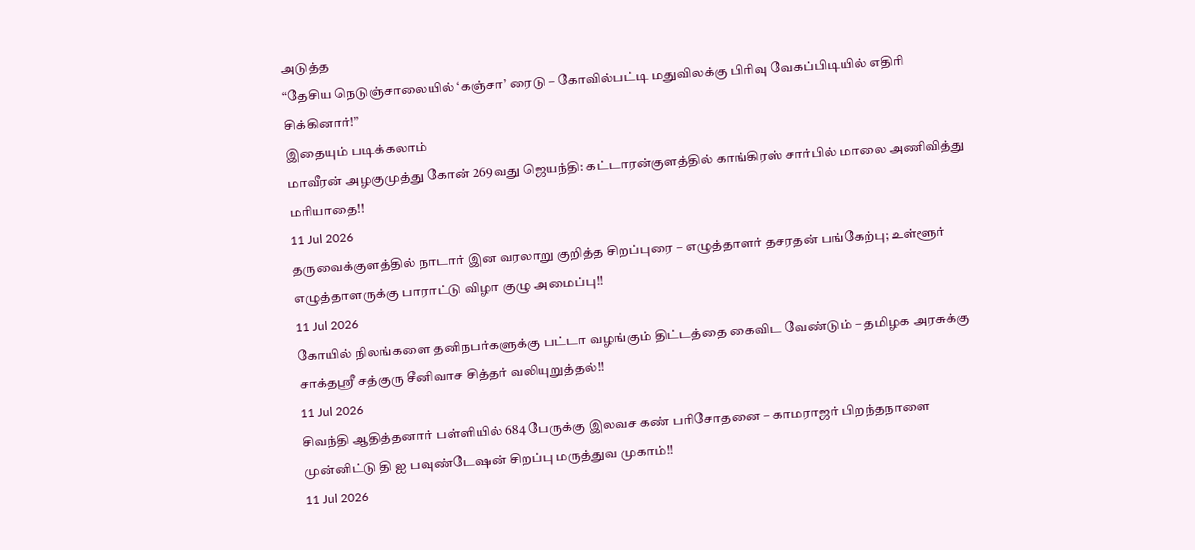அடுத்த
“தேசிய நெடுஞ்சாலையில் ‘கஞ்சா’ ரைடு – கோவில்பட்டி மதுவிலக்கு பிரிவு வேகப்பிடியில் எதிரி சிக்கினார்!”
இதையும் படிக்கலாம்
மாவீரன் அழகுமுத்து கோன் 269வது ஜெயந்தி: கட்டாரன்குளத்தில் காங்கிரஸ் சார்பில் மாலை அணிவித்து மரியாதை!!
11 Jul 2026
தருவைக்குளத்தில் நாடார் இன வரலாறு குறித்த சிறப்புரை – எழுத்தாளர் தசரதன் பங்கேற்பு; உள்ளூர் எழுத்தாளருக்கு பாராட்டு விழா குழு அமைப்பு!!
11 Jul 2026
கோயில் நிலங்களை தனிநபர்களுக்கு பட்டா வழங்கும் திட்டத்தை கைவிட வேண்டும் – தமிழக அரசுக்கு சாக்தஸ்ரீ சத்குரு சீனிவாச சித்தர் வலியுறுத்தல்!!
11 Jul 2026
சிவந்தி ஆதித்தனார் பள்ளியில் 684 பேருக்கு இலவச கண் பரிசோதனை – காமராஜர் பிறந்தநாளை முன்னிட்டு தி ஐ பவுண்டேஷன் சிறப்பு மருத்துவ முகாம்!!
11 Jul 2026